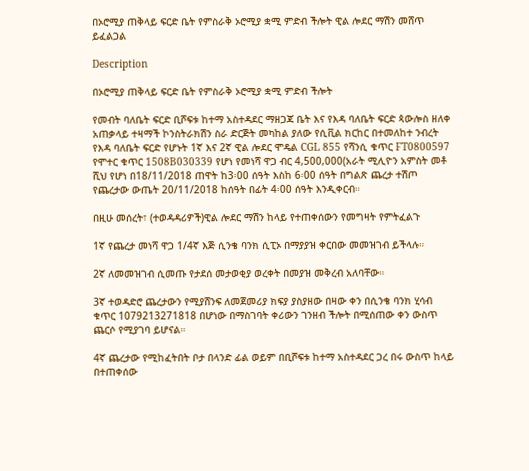በኦሮሚያ ጠቅላይ ፍርድ ቤት የምስራቅ ኦሮሚያ ቋሚ ምድብ ችሎት ዊል ሎደር ማሽን መሸጥ ይፈልጋል

Description

በኦሮሚያ ጠቅላይ ፍርድ ቤት የምስራቅ ኦሮሚያ ቋሚ ምድብ ችሎት

የመብት ባለቤት ፍርድ ቢሾፍቱ ከተማ አስተዳደር ማዘጋጃ ቤት እና የእዳ ባለቤት ፍርድ ጳውሎስ ዘለቀ አጠቃላይ ተዛማች ኮንስትራክሽን ስራ ድርጅት መካከል ያለው የሲቪል ክርከር በተመለከተ ንብረት የእዳ ባለቤት ፍርድ የሆኑት 1ኛ እና 2ኛ ዊል ሎደር ሞዴል CGL 855 የሻንሲ ቁጥር FT0800597 የሞተር ቁጥር 1508B030339 የሆነ የመነሻ ዋጋ ብር 4,500,000(አራት ሚሊዮን አምስት መቶ ሺህ የሆነ በ18/11/2018 ጠዋት ከ3፡00 ሰዓት እስከ 6፡00 ሰዓት በግልጽ ጨረታ ተሽጦ የጨረታው ውጤት 20/11/2018 ከሰዓት በፊት 4፡00 ሰዓት እንዲቀርብ።

በዚሁ መሰረት፣ (ተወዳዳሪዎች)ዊል ሎደር ማሽን ከላይ የተጠቀሰውን የመግዛት የምትፈልጉ

1ኛ የጨረታ መነሻ ዋጋ 1/4ኛ እጅ ሲንቄ ባንክ ሲፒኦ በማያያዝ ቀርበው መመዝገብ ይችላሉ።

2ኛ ለመመዝገብ ሲመጡ የታደሰ መታወቂያ ወረቀት በመያዝ መቅረብ አለባቸው።

3ኛ ተወዳድሮ ጨረታውን የሚያሸንፍ ለመጀመሪያ ክፍያ ያስያዘው በዛው ቀን በሲንቄ ባንክ ሂሳብ ቁጥር 1079213271818 በሆነው በማስገባት ቀሪውን ገንዘብ ችሎት በሚሰጠው ቀን ውስጥ ጨርሶ የሚያገባ ይሆናል።

4ኛ ጨረታው የሚከፈትበት ቦታ በላንድ ፊል ወይም በቢሾፍቱ ከተማ አስተዳደር ጋረ በሩ ውስጥ ከላይ በተጠቀሰው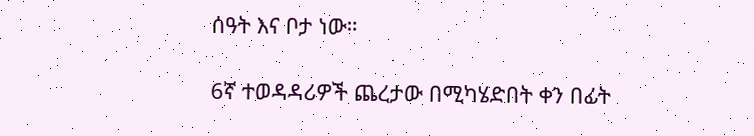ሰዓት እና ቦታ ነው።

6ኛ ተወዳዳሪዎች ጨረታው በሚካሄድበት ቀን በፊት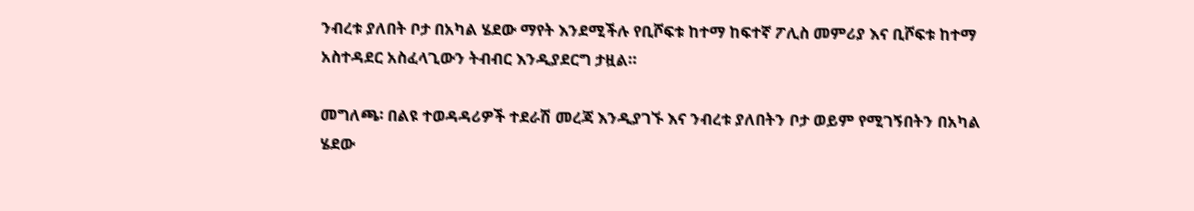ንብረቱ ያለበት ቦታ በአካል ሄደው ማየት እንደሚችሉ የቢሾፍቱ ከተማ ከፍተኛ ፖሊስ መምሪያ እና ቢሾፍቱ ከተማ አስተዳደር አስፈላጊውን ትብብር እንዲያደርግ ታዟል።

መግለጫ፡ በልዩ ተወዳዳሪዎች ተደራሽ መረጃ እንዲያገኙ እና ንብረቱ ያለበትን ቦታ ወይም የሚገኝበትን በአካል ሄደው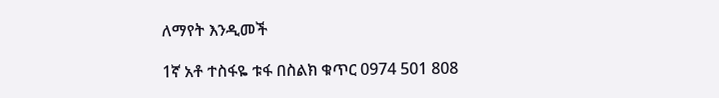ለማየት እንዲመች

1ኛ አቶ ተስፋዬ ቱፋ በስልክ ቁጥር 0974 501 808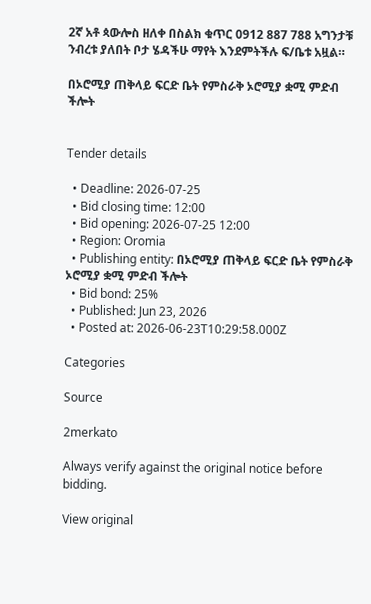2ኛ አቶ ጳውሎስ ዘለቀ በስልክ ቁጥር 0912 887 788 አግንታቹ ንብረቱ ያለበት ቦታ ሄዳችሁ ማየት እንደምትችሉ ፍ/ቤቱ አዟል።

በኦሮሚያ ጠቅላይ ፍርድ ቤት የምስራቅ ኦሮሚያ ቋሚ ምድብ ችሎት


Tender details

  • Deadline: 2026-07-25
  • Bid closing time: 12:00
  • Bid opening: 2026-07-25 12:00
  • Region: Oromia
  • Publishing entity: በኦሮሚያ ጠቅላይ ፍርድ ቤት የምስራቅ ኦሮሚያ ቋሚ ምድብ ችሎት
  • Bid bond: 25%
  • Published: Jun 23, 2026
  • Posted at: 2026-06-23T10:29:58.000Z

Categories

Source

2merkato

Always verify against the original notice before bidding.

View original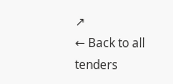↗
← Back to all tenders